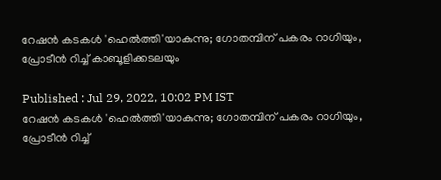റേഷൻ കടകൾ 'ഹെൽത്തി'യാകുന്നു; ഗോതമ്പിന് പകരം റാഗിയും, പ്രോടീൻ റിച്ച് കാബൂളിക്കടലയും

Published : Jul 29, 2022, 10:02 PM IST
റേഷൻ കടകൾ 'ഹെൽത്തി'യാകുന്നു; ഗോതമ്പിന് പകരം റാഗിയും, പ്രോടീൻ റിച്ച്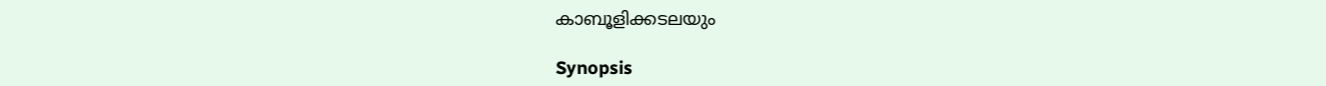കാബൂളിക്കടലയും

Synopsis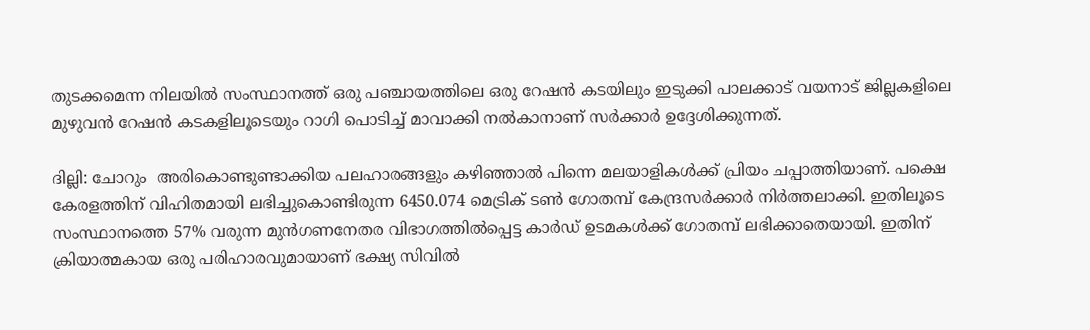തുടക്കമെന്ന നിലയിൽ സംസ്ഥാനത്ത് ഒരു പഞ്ചായത്തിലെ ഒരു റേഷൻ കടയിലും ഇടുക്കി പാലക്കാട് വയനാട് ജില്ലകളിലെ മുഴുവൻ റേഷൻ കടകളിലൂടെയും റാഗി പൊടിച്ച് മാവാക്കി നൽകാനാണ് സർക്കാർ ഉദ്ദേശിക്കുന്നത്.

ദില്ലി: ചോറും  അരികൊണ്ടുണ്ടാക്കിയ പലഹാരങ്ങളും കഴിഞ്ഞാൽ പിന്നെ മലയാളികൾക്ക് പ്രിയം ചപ്പാത്തിയാണ്. പക്ഷെ കേരളത്തിന് വിഹിതമായി ലഭിച്ചുകൊണ്ടിരുന്ന 6450.074 മെട്രിക് ടൺ ഗോതമ്പ് കേന്ദ്രസർക്കാർ നിർത്തലാക്കി. ഇതിലൂടെ സംസ്ഥാനത്തെ 57% വരുന്ന മുൻഗണനേതര വിഭാഗത്തിൽപ്പെട്ട കാർഡ് ഉടമകൾക്ക് ഗോതമ്പ് ലഭിക്കാതെയായി. ഇതിന് ക്രിയാത്മകായ ഒരു പരിഹാരവുമായാണ് ഭക്ഷ്യ സിവിൽ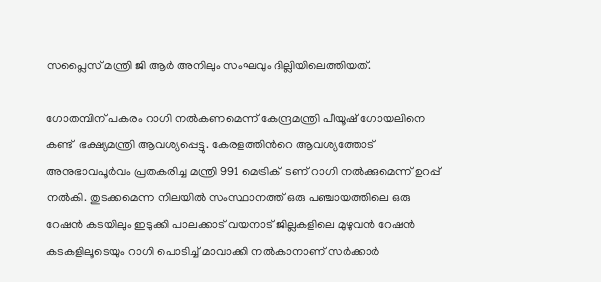സപ്ലൈസ് മന്ത്രി ജി ആർ അനിലും സംഘവും ദില്ലിയിലെത്തിയത്.

ഗോതമ്പിന് പകരം റാഗി നൽകണമെന്ന് കേന്ദ്രമന്ത്രി പീയൂഷ് ഗോയലിനെ കണ്ട്  ഭക്ഷ്യമന്ത്രി ആവശ്യപ്പെട്ടു. കേരളത്തിൻറെ ആവശ്യത്തോട് അനുഭാവപൂർവം പ്രതകരിച്ച മന്ത്രി 991 മെട്രിക്  ടണ് റാഗി നൽക്കുമെന്ന് ഉറപ്പ് നൽകി. തുടക്കമെന്ന നിലയിൽ സംസ്ഥാനത്ത് ഒരു പഞ്ചായത്തിലെ ഒരു റേഷൻ കടയിലും ഇടുക്കി പാലക്കാട് വയനാട് ജില്ലകളിലെ മുഴുവൻ റേഷൻ കടകളിലൂടെയും റാഗി പൊടിച്ച് മാവാക്കി നൽകാനാണ് സർക്കാർ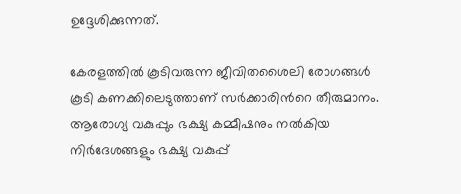ഉദ്ദേശിക്കുന്നത്.

കേരളത്തിൽ കൂടിവരുന്ന ജീവിതശൈലി രോഗങ്ങൾ കൂടി കണക്കിലെടുത്താണ് സർക്കാരിൻറെ തീരുമാനം. ആരോഗ്യ വകുപ്പും ഭക്ഷ്യ കമ്മീഷനും നൽകിയ നിർദേശങ്ങളും ഭക്ഷ്യ വകുപ്പ്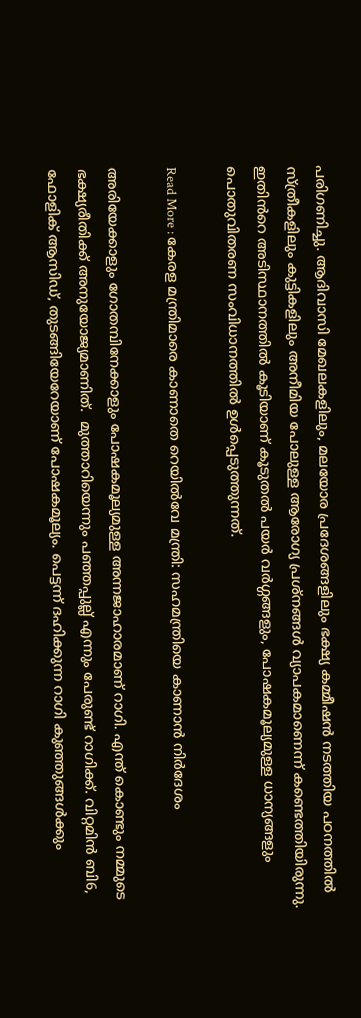പരിഗണിച്ചു. ആദിവാസി മേഖലകളിലും, മലയോര പ്രദേശങ്ങളിലും ഭക്ഷ്യ കമ്മീഷൻ നടത്തിയ പഠനത്തിൽ സ്ത്രീകളിലും കുട്ടികളിലും അനീമിയ പോലുള്ള ആരോഗ്യ പ്രശ്നങ്ങൾ വ്യാപകമാണെന്ന് കണ്ടെത്തിയിരുന്നു. ഇതിൻറെ അടിസ്ഥാനത്തിൽ കൂടിയാണ് കൂടുതൽ പയർ വർഗ്ഗങ്ങളും, പോഷകമൂല്യമുള്ള ധാന്യങ്ങളും പൊതുവിതരണ സംവിധാനത്തിൽ ഉൾപ്പെടുത്തുന്നത്.

Read More : കേരള മന്ത്രിമാരെ കാണാതെ റെയിൽവേ മന്ത്രി: സഹമന്ത്രിയെ കാണാൻ നി‍ര്‍ദേശം

അരിയേക്കാളും ഗോതമ്പിനേക്കാളും പോഷകമൂല്യമുള്ള അന്നജാഹാരമാണ് റാഗി. എന്ത് കൊണ്ടും നമ്മുടെ ഭക്ഷ്യരീതിക്ക് അനുയോജ്യമാണിത്.  മുത്താറിയെന്നും പഞ്ഞപ്പുല്ല് എന്നും പേരുണ്ട് റാഗിക്ക്. വിറ്റമിൻ ബി6, ഫോളിക് ആസിഡ്, തുടങ്ങിയേറേയാണ് പോഷകമൂല്യം. പെട്ടന്ന് ദഹിക്കുന്ന റാഗി കുഞ്ഞുങ്ങൾക്കും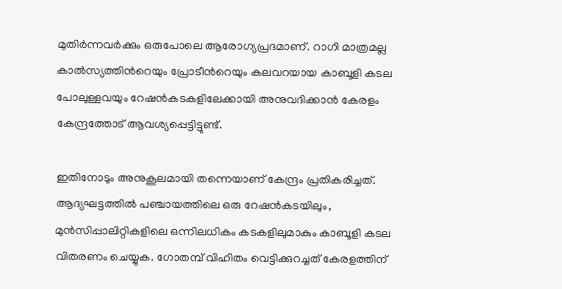മുതിർന്നവർക്കും ഒരുപോലെ ആരോഗ്യപ്രദമാണ്. റാഗി മാത്രമല്ല കാൽസ്യത്തിൻറെയും പ്രോടീൻറെയും കലവറയായ കാബൂളി കടല പോലുള്ളവയും റേഷൻകടകളിലേക്കായി അനുവദിക്കാൻ കേരളം കേന്ദ്രത്തോട് ആവശ്യപ്പെട്ടിട്ടുണ്ട്.

ഇതിനോടും അനുകൂലമായി തന്നെയാണ് കേന്ദ്രം പ്രതികരിച്ചത്. ആദ്യഘട്ടത്തിൽ പഞ്ചായത്തിലെ ഒരു റേഷൻകടയിലും, മുൻസിപ്പാലിറ്റികളിലെ ഒന്നിലധികം കടകളിലുമാകും കാബൂളി കടല വിതരണം ചെയ്യുക. ഗോതമ്പ് വിഹിതം വെട്ടിക്കുറച്ചത് കേരളത്തിന്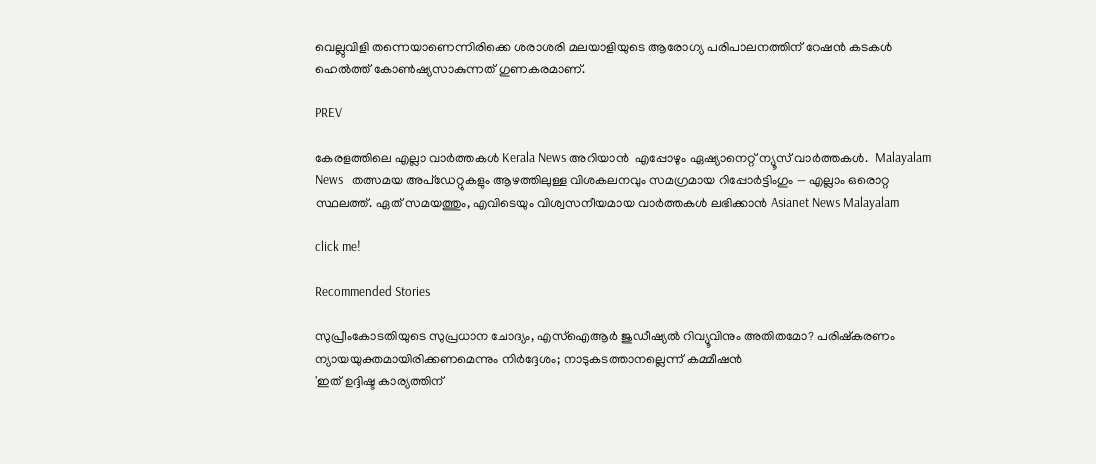വെല്ലുവിളി തന്നെയാണെന്നിരിക്കെ ശരാശരി മലയാളിയുടെ ആരോഗ്യ പരിപാലനത്തിന് റേഷൻ കടകൾ ഹെൽത്ത് കോൺഷ്യസാകുന്നത് ഗുണകരമാണ്.

PREV

കേരളത്തിലെ എല്ലാ വാർത്തകൾ Kerala News അറിയാൻ  എപ്പോഴും ഏഷ്യാനെറ്റ് ന്യൂസ് വാർത്തകൾ.  Malayalam News   തത്സമയ അപ്‌ഡേറ്റുകളും ആഴത്തിലുള്ള വിശകലനവും സമഗ്രമായ റിപ്പോർട്ടിംഗും — എല്ലാം ഒരൊറ്റ സ്ഥലത്ത്. ഏത് സമയത്തും, എവിടെയും വിശ്വസനീയമായ വാർത്തകൾ ലഭിക്കാൻ Asianet News Malayalam

click me!

Recommended Stories

സുപ്രീംകോടതിയുടെ സുപ്രധാന ചോദ്യം, എസ്ഐആർ ജുഡീഷ്യൽ റിവ്യൂവിനും അതിതമോ? പരിഷ്കരണം ന്യായയുക്തമായിരിക്കണമെന്നും നിർദ്ദേശം; നാടുകടത്താനല്ലെന്ന് കമ്മീഷൻ
'ഇത് ഉദ്ദിഷ്ട കാര്യത്തിന്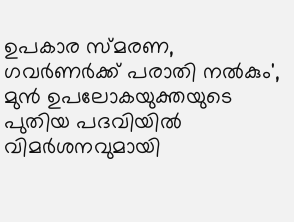ഉപകാര സ്മരണ, ഗവർണർക്ക് പരാതി നൽകും', മുൻ ഉപലോകയുക്തയുടെ പുതിയ പദവിയിൽ വിമർശനവുമായി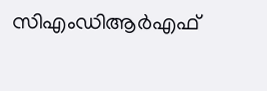സിഎംഡിആർഎഫ്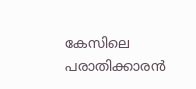കേസിലെ പരാതിക്കാരൻ